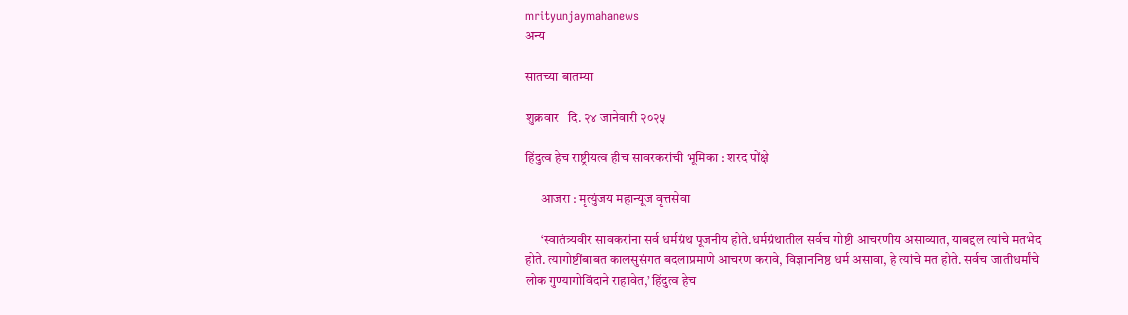mrityunjaymahanews
अन्य

सातच्या बातम्या

शुक्रवार   दि. २४ जानेवारी २०२५

हिंदुत्व हेच राष्ट्रीयत्व हीच सावरकरांची भूमिका : शरद पोंक्षे

      आजरा : मृत्युंजय महान्यूज वृत्तसेवा

      ‘स्वातंत्र्यवीर सावकरांना सर्व धर्मग्रंथ पूजनीय होते.धर्मग्रंथातील सर्वच गोष्टी आचरणीय असाव्यात, याबद्दल त्यांचे मतभेद होते. त्यागोष्टींबाबत कालसुसंगत बदलाप्रमाणे आचरण करावे, विज्ञाननिष्ठ धर्म असावा, हे त्यांचे मत होते. सर्वच जातीधर्मांचे लोक गुण्यागोविंदाने राहावेत,’ हिंदुत्व हेच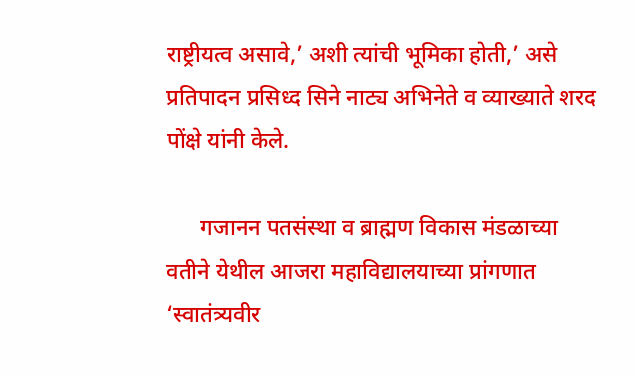राष्ट्रीयत्व असावे,’ अशी त्यांची भूमिका होती,’ असे प्रतिपादन प्रसिध्द सिने नाट्य अभिनेते व व्याख्याते शरद पोंक्षे यांनी केले.

      गजानन पतसंस्था व ब्राह्मण विकास मंडळाच्या वतीने येथील आजरा महाविद्यालयाच्या प्रांगणात ‘स्वातंत्र्यवीर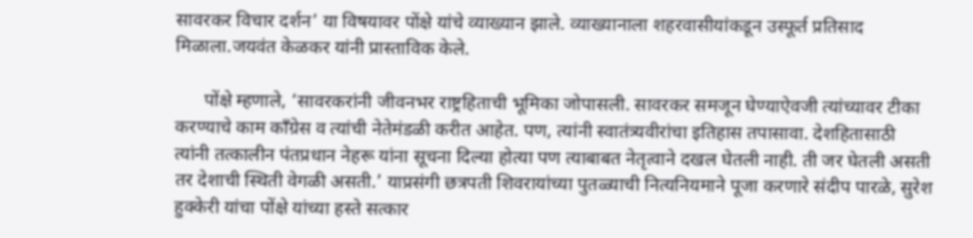सावरकर विचार दर्शन’ या विषयावर पोंक्षे यांचे व्याख्यान झाले. व्याख्यानाला शहरवासीयांकडून उस्फूर्त प्रतिसाद मिळाला.जयवंत केळकर यांनी प्रास्ताविक केले.

      पोंक्षे म्हणाले, ‘सावरकरांनी जीवनभर राष्ट्रहिताची भूमिका जोपासली. सावरकर समजून घेण्याऐवजी त्यांच्यावर टीका करण्याचे काम काँग्रेस व त्यांची नेतेमंडळी करीत आहेत. पण, त्यांनी स्वातंत्र्यवीरांचा इतिहास तपासावा. देशहितासाठी त्यांनी तत्कालीन पंतप्रधान नेहरू यांना सूचना दिल्या होत्या पण त्याबाबत नेतृत्वाने दखल घेतली नाही. ती जर घेतली असती तर देशाची स्थिती वेगळी असती.’ याप्रसंगी छत्रपती शिवरायांच्या पुतळ्याची नित्यनियमाने पूजा करणारे संदीप पारळे, सुरेश हुक्केरी यांचा पोंक्षे यांच्या हस्ते सत्कार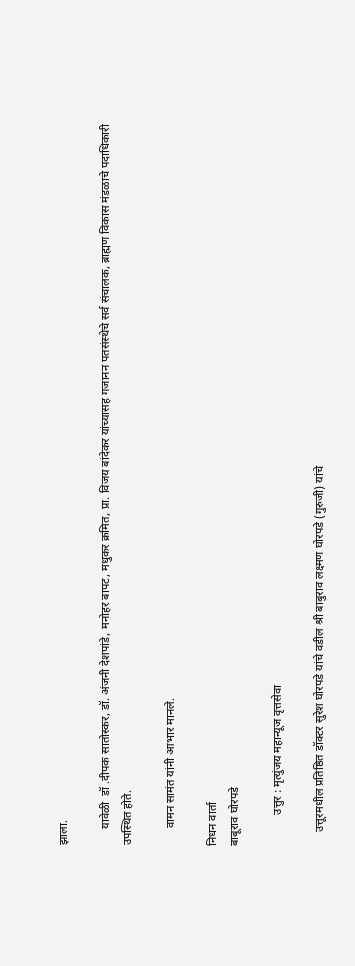झाला.

      यावेळी  डॉ .दीपक सातोस्कर, डॉ. अंजनी देशपांडे, मनोहर बापट, मधुकर क्रमित, प्रा. विजय बांदेकर यांच्यासह गजानन पतसंस्थेचे सर्व संचालक, ब्राह्मण विकास मंडळाचे पदाधिकारी उपस्थित होते.

      वामन सामंत यांनी आभार मानले.

निधन वार्ता
बाबूराव घोरपडे

           उत्तुर : मृत्युंजय महान्यूज वृत्तसेवा

     उत्तूरमधील प्रतिष्ठित डॉक्टर सुरेश घोरपडे यांचे वडील श्री बाबुराव लक्ष्मण घोरपडे (गुरुजी) यांचे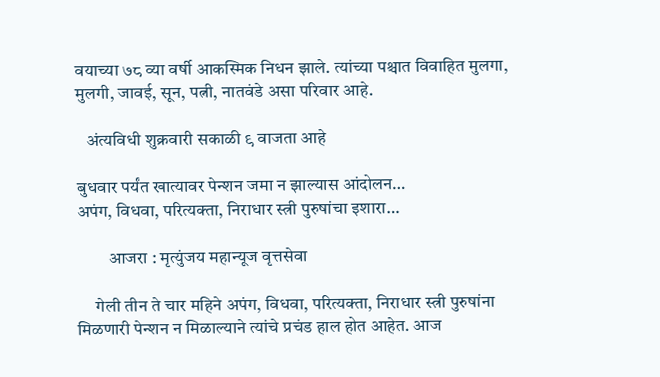वयाच्या ७८ व्या वर्षी आकस्मिक निधन झाले. त्यांच्या पश्चात विवाहित मुलगा, मुलगी, जावई, सून, पत्नी, नातवंडे असा परिवार आहे.

   अंत्यविधी शुक्रवारी सकाळी ९ वाजता आहे

बुधवार पर्यंत खात्यावर पेन्शन जमा न झाल्यास आंदोलन…
अपंग, विधवा, परित्यक्ता, निराधार स्त्री पुरुषांचा इशारा…

         आजरा : मृत्युंजय महान्यूज वृत्तसेवा

     गेली तीन ते चार महिने अपंग, विधवा, परित्यक्ता, निराधार स्त्री पुरुषांना मिळणारी पेन्शन न मिळाल्याने त्यांचे प्रचंड हाल होत आहेत. आज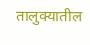तालुक्यातील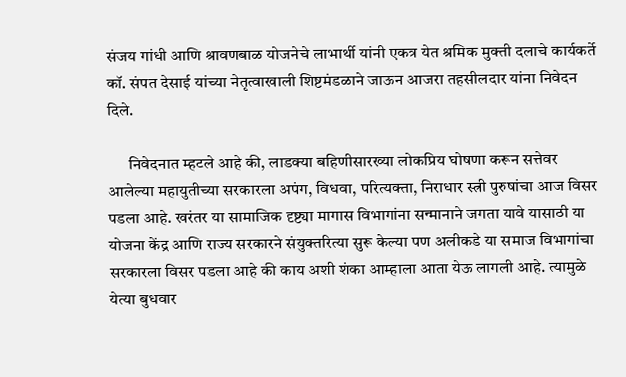संजय गांधी आणि श्रावणबाळ योजनेचे लाभार्थी यांनी एकत्र येत श्रमिक मुक्ती दलाचे कार्यकर्ते कॉ. संपत देसाई यांच्या नेतृत्वाखाली शिष्टमंडळाने जाऊन आजरा तहसीलदार यांना निवेदन दिले.

      निवेदनात म्हटले आहे की, लाडक्या बहिणीसारख्या लोकप्रिय घोषणा करून सत्तेवर आलेल्या महायुतीच्या सरकारला अपंग, विधवा, परित्यक्ता, निराधार स्त्री पुरुषांचा आज विसर पडला आहे. खरंतर या सामाजिक दृष्ट्या मागास विभागांना सन्मानाने जगता यावे यासाठी या योजना केंद्र आणि राज्य सरकारने संयुक्तरित्या सुरू केल्या पण अलीकडे या समाज विभागांचा सरकारला विसर पडला आहे की काय अशी शंका आम्हाला आता येऊ लागली आहे. त्यामुळे येत्या बुधवार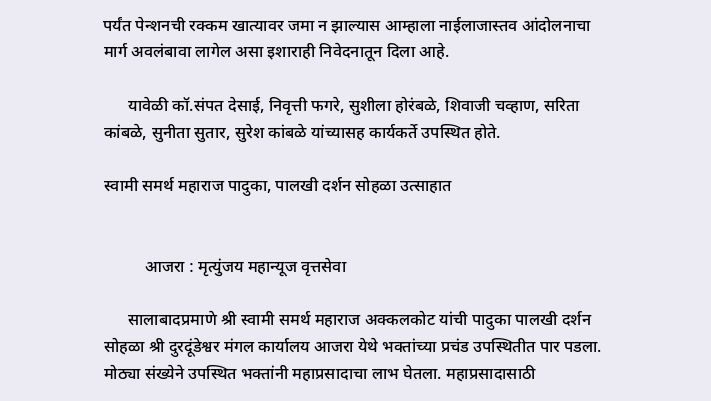पर्यंत पेन्शनची रक्कम खात्यावर जमा न झाल्यास आम्हाला नाईलाजास्तव आंदोलनाचा मार्ग अवलंबावा लागेल असा इशाराही निवेदनातून दिला आहे.

      यावेळी कॉ.संपत देसाई, निवृत्ती फगरे, सुशीला होरंबळे, शिवाजी चव्हाण, सरिता कांबळे, सुनीता सुतार, सुरेश कांबळे यांच्यासह कार्यकर्ते उपस्थित होते.

स्वामी समर्थ महाराज पादुका, पालखी दर्शन सोहळा उत्साहात


          आजरा : मृत्युंजय महान्यूज वृत्तसेवा

      सालाबादप्रमाणे श्री स्वामी समर्थ महाराज अक्कलकोट यांची पादुका पालखी दर्शन सोहळा श्री दुरदूंडेश्वर मंगल कार्यालय आजरा येथे भक्तांच्या प्रचंड उपस्थितीत पार पडला. मोठ्या संख्येने उपस्थित भक्तांनी महाप्रसादाचा लाभ घेतला. महाप्रसादासाठी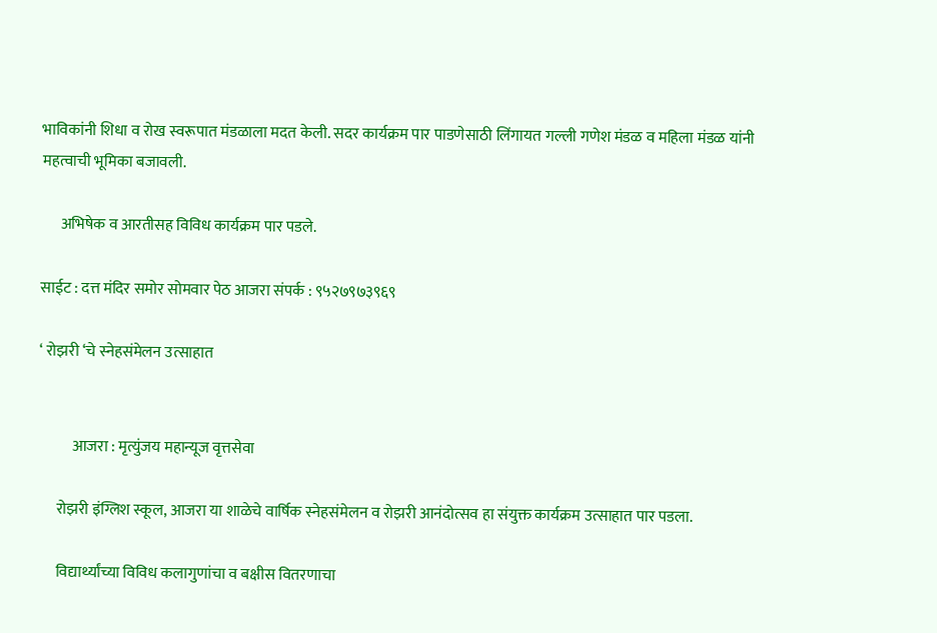भाविकांनी शिधा व रोख स्वरूपात मंडळाला मदत केली. सदर कार्यक्रम पार पाडणेसाठी लिंगायत गल्ली गणेश मंडळ व महिला मंडळ यांनी महत्वाची भूमिका बजावली.

      अभिषेक व आरतीसह विविध कार्यक्रम पार पडले.

साईट : दत्त मंदिर समोर सोमवार पेठ आजरा संपर्क : ९५२७९७३९६९

‘ रोझरी ‘चे स्नेहसंमेलन उत्साहात


           आजरा : मृत्युंजय महान्यूज वृत्तसेवा

      रोझरी इंग्लिश स्कूल, आजरा या शाळेचे वार्षिक स्नेहसंमेलन व रोझरी आनंदोत्सव हा संयुक्त कार्यक्रम उत्साहात पार पडला.

      विद्यार्थ्यांच्या विविध कलागुणांचा व बक्षीस वितरणाचा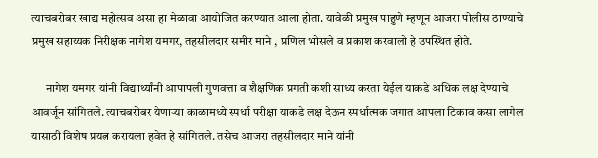त्याचबरोबर खाद्य महोत्सव असा हा मेळावा आयोजित करण्यात आला होता. यावेळी प्रमुख पाहुणे म्हणून आजरा पोलीस ठाण्याचे प्रमुख सहाय्यक निरीक्षक नागेश यमगर, तहसीलदार समीर माने , प्रणिल भोसले व प्रकाश करवालो हे उपस्थित होते.

      नागेश यमगर यांनी विद्यार्थ्यांनी आपापली गुणवत्ता व शैक्षणिक प्रगती कशी साध्य करता येईल याकडे अधिक लक्ष देण्याचे आवर्जून सांगितले. त्याचबरोबर येणाऱ्या काळामध्ये स्पर्धा परीक्षा याकडे लक्ष देऊन स्पर्धात्मक जगात आपला टिकाव कसा लागेल यासाठी विशेष प्रयत्न करायला हवेत हे सांगितले. तसेच आजरा तहसीलदार माने यांनी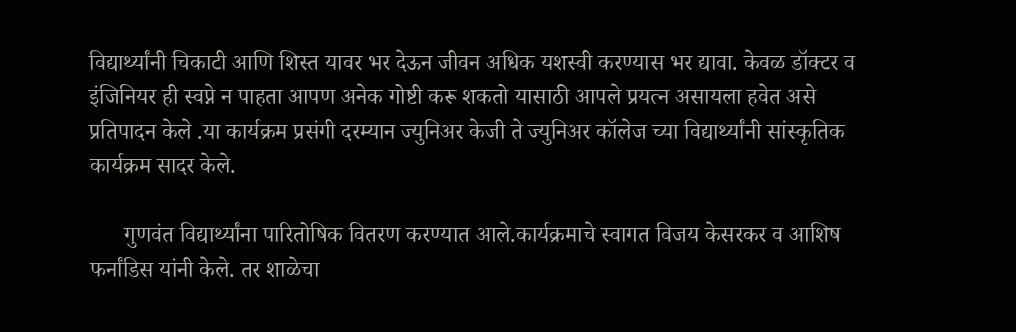विद्यार्थ्यांनी चिकाटी आणि शिस्त यावर भर देऊन जीवन अधिक यशस्वी करण्यास भर द्यावा. केवळ डॉक्टर व इंजिनियर ही स्वप्ने न पाहता आपण अनेक गोष्टी करू शकतो यासाठी आपले प्रयत्न असायला हवेत असे प्रतिपादन केले .या कार्यक्रम प्रसंगी दरम्यान ज्युनिअर केजी ते ज्युनिअर कॉलेज च्या विद्यार्थ्यांनी सांस्कृतिक कार्यक्रम सादर केले.

      गुणवंत विद्यार्थ्यांना पारितोषिक वितरण करण्यात आले.कार्यक्रमाचे स्वागत विजय केसरकर व आशिष फर्नांडिस यांनी केले. तर शाळेचा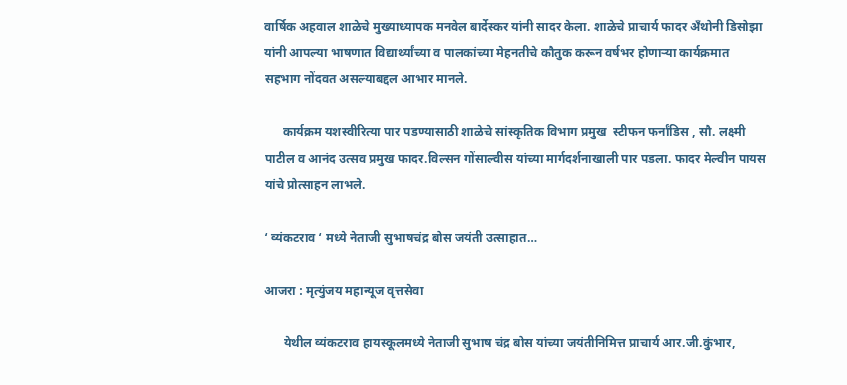वार्षिक अहवाल शाळेचे मुख्याध्यापक मनवेल बार्देस्कर यांनी सादर केला. शाळेचे प्राचार्य फादर अँथोनी डिसोझा यांनी आपल्या भाषणात विद्यार्थ्यांच्या व पालकांच्या मेहनतीचे कौतुक करून वर्षभर होणाऱ्या कार्यक्रमात सहभाग नोंदवत असल्याबद्दल आभार मानले.

      कार्यक्रम यशस्वीरित्या पार पडण्यासाठी शाळेचे सांस्कृतिक विभाग प्रमुख  स्टीफन फर्नांडिस , सौ. लक्ष्मी पाटील व आनंद उत्सव प्रमुख फादर.विल्सन गोंसाल्वीस यांच्या मार्गदर्शनाखाली पार पडला. फादर मेल्वीन पायस यांचे प्रोत्साहन लाभले.

‘ व्यंकटराव ‘ मध्ये नेताजी सुभाषचंद्र बोस जयंती उत्साहात…

आजरा : मृत्युंजय महान्यूज वृत्तसेवा

      येथील व्यंकटराव हायस्कूलमध्ये नेताजी सुभाष चंद्र बोस यांच्या जयंतीनिमित्त प्राचार्य आर.जी.कुंभार,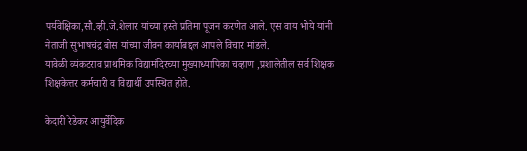पर्यवेक्षिका,सौ.व्ही.जे.शेलार यांच्या हस्ते प्रतिमा पूजन करणेत आले. एस वाय भोये यांनी नेताजी सुभाषचंद्र बोस यांच्या जीवन कार्याबद्दल आपले विचार मांडले.
यावेळी व्यंकटराव प्राथमिक विद्यामंदिरच्या मुख्याध्यापिका चव्हाण ,प्रशालेतील सर्व शिक्षक शिक्षकेत्तर कर्मचारी व विद्यार्थी उपस्थित होते.

केदारी रेडेकर आयुर्वेदिक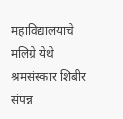महाविद्यालयाचे मलिग्रे येथे श्रमसंस्कार शिबीर संपन्न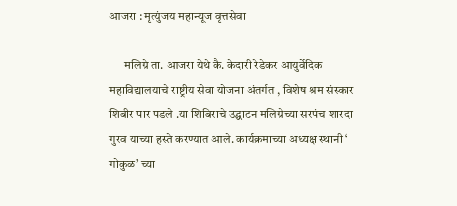आजरा : मृत्युंजय महान्यूज वृत्तसेवा

      मलिग्रे ता. आजरा येथे कै. केदारी रेडेकर आयुर्वेदिक महाविद्यालयाचे राष्ट्रीय सेवा योजना अंतर्गत , विशेष श्रम संस्कार शिबीर पार पडले .या शिबिराचे उद्घाटन मलिग्रेच्या सरपंच शारदा गुरव याच्या हस्ते करण्यात आले. कार्यक्रमाच्या अध्यक्ष स्थानी ‘ गोकुळ’ च्या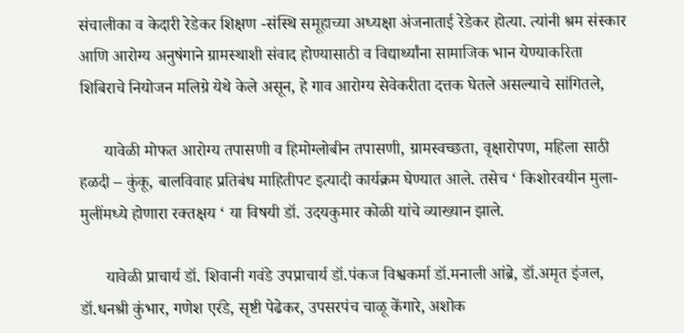संचालीका व केदारी रेडेकर शिक्षण -संस्थि समूहाच्या अध्यक्षा अंजनाताई रेडेकर होत्या. त्यांनी श्रम संस्कार आणि आरोग्य अनुषंगाने ग्रामस्थाशी संवाद होण्यासाठी व विद्यार्थ्यांना सामाजिक भान येण्याकरिता शिबिराचे नियोजन मलिग्रे येथे केले असून, हे गाव आरोग्य सेवेकरीता दत्तक घेतले असल्याचे सांगितले,

      यावेळी मोफत आरोग्य तपासणी व हिमोग्लोबीन तपासणी, ग्रामस्वच्छता, वृक्षारोपण, महिला साठी हळदी – कुंकू, बालविवाह प्रतिबंध माहितीपट इत्यादी कार्यक्रम घेण्यात आले. तसेच ‘ किशोरवयीन मुला-मुलींमध्ये होणारा रक्तक्षय ‘ या विषयी डॉ. उदयकुमार कोळी यांचे व्याख्यान झाले.

      यावेळी प्राचार्य डॉ. शिवानी गवंडे उपप्राचार्य डॉ.पंकज विश्वकर्मा डॉ.मनाली आंब्रे, डॉ.अमृत इंजल, डॉ.धनश्री कुंभार, गणेश एर॔डे, सृष्टी पेढेकर, उपसरपंच चाळू केंगारे, अशोक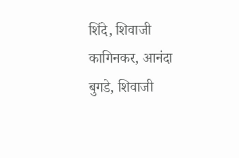शिंदे, शिवाजी कागिनकर, आनंदा बुगडे, शिवाजी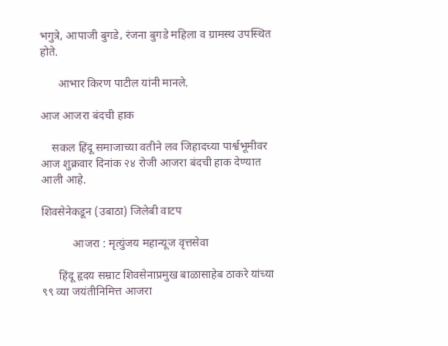भगुत्रे, आपाजी बुगडे, रंजना बुगडे महिला व ग्रामस्थ उपस्थित होते.

      आभार किरण पाटील यांनी मानले.

आज आजरा बंदची हाक

    सकल हिंदू समाजाच्या वतीने लव जिहादच्या पार्श्वभूमीवर आज शुक्रवार दिनांक २४ रोजी आजरा बंदची हाक देण्यात आली आहे.

शिवसेनेकडून (उबाठा) जिलेबी वाटप

           आजरा : मृत्युंजय महान्यूज वृत्तसेवा

      हिंदू हृदय सम्राट शिवसेनाप्रमुख बाळासाहेब ठाकरे यांच्या ९९ व्या जयंतीनिमित्त आजरा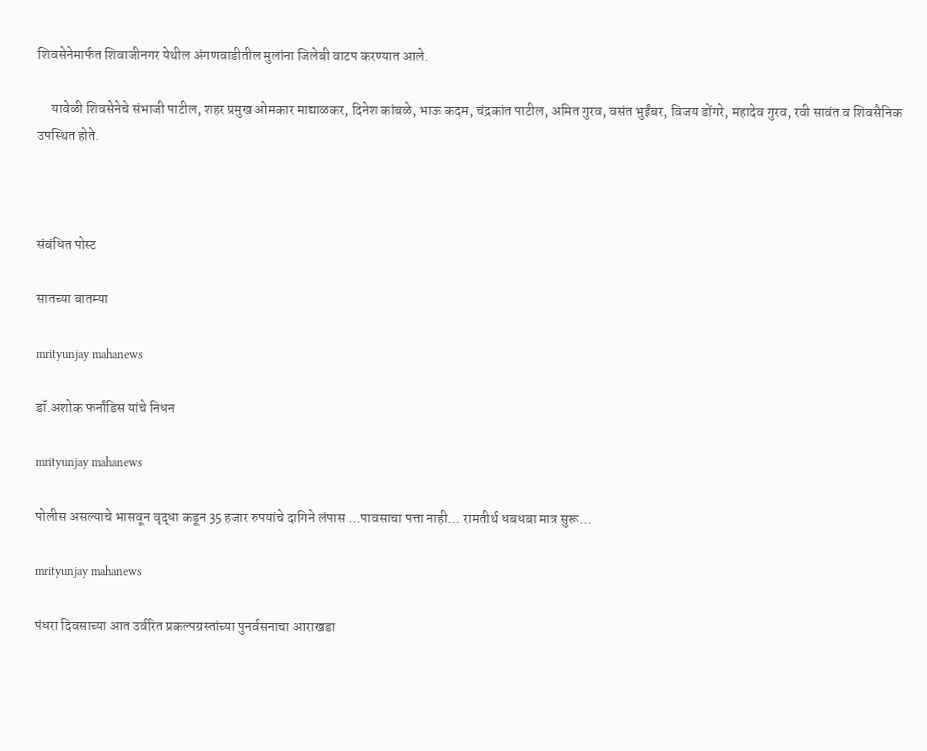शिवसेनेमार्फत शिवाजीनगर येथील अंगणवाडीतील मुलांना जिलेबी वाटप करण्यात आले.

     यावेळी शिवसेनेचे संभाजी पाटील, शहर प्रमुख ओमकार माद्याळकर, दिनेश कांबळे, भाऊ कदम, चंद्रकांत पाटील, अमित गुरव, वसंत भुईंबर, विजय डोंगरे, महादेव गुरव, रवी सावंत व शिवसैनिक उपस्थित होते.



संबंधित पोस्ट

सातच्या बातम्या

mrityunjay mahanews

डॉ.अशोक फर्नांडिस यांचे निधन

mrityunjay mahanews

पोलीस असल्याचे भासवून वृद्धा कडून 35 हजार रुपयांचे दागिने लंपास …पावसाचा पत्ता नाही… रामतीर्थ धबधबा मात्र सुरू…

mrityunjay mahanews

पंधरा दिवसाच्या आत उर्वरित प्रकल्पग्रस्तांच्या पुनर्वसनाचा आराखडा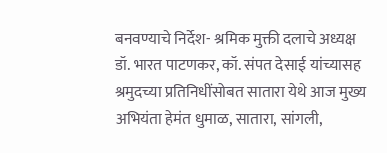बनवण्याचे निर्देश- श्रमिक मुक्ती दलाचे अध्यक्ष डॉ. भारत पाटणकर, कॉ. संपत देसाई यांच्यासह श्रमुदच्या प्रतिनिधींसोबत सातारा येथे आज मुख्य अभियंता हेमंत धुमाळ, सातारा, सांगली,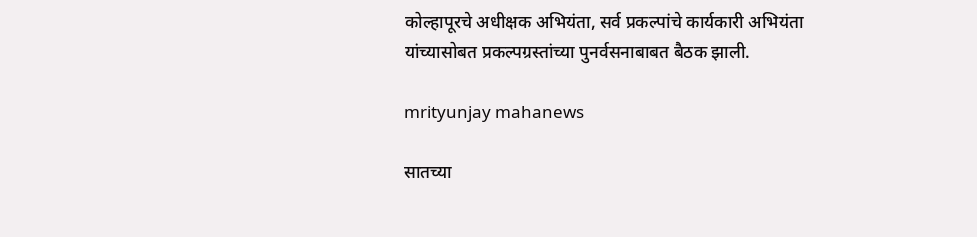कोल्हापूरचे अधीक्षक अभियंता, सर्व प्रकल्पांचे कार्यकारी अभियंता यांच्यासोबत प्रकल्पग्रस्तांच्या पुनर्वसनाबाबत बैठक झाली.

mrityunjay mahanews

सातच्या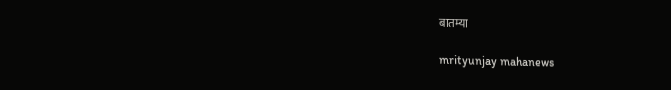बातम्या

mrityunjay mahanews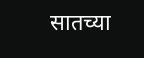सातच्या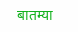बातम्या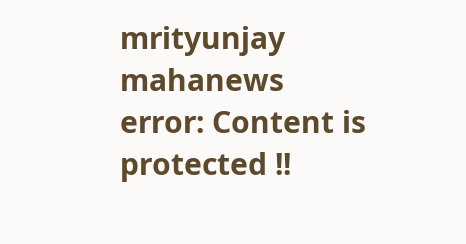mrityunjay mahanews
error: Content is protected !!